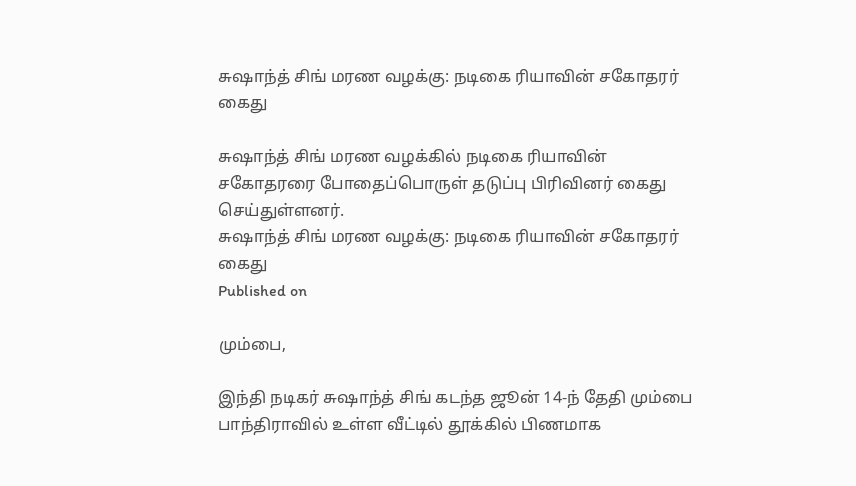சுஷாந்த் சிங் மரண வழக்கு: நடிகை ரியாவின் சகோதரர் கைது

சுஷாந்த் சிங் மரண வழக்கில் நடிகை ரியாவின் சகோதரரை போதைப்பொருள் தடுப்பு பிரிவினர் கைது செய்துள்ளனர்.
சுஷாந்த் சிங் மரண வழக்கு: நடிகை ரியாவின் சகோதரர் கைது
Published on

மும்பை,

இந்தி நடிகர் சுஷாந்த் சிங் கடந்த ஜூன் 14-ந் தேதி மும்பை பாந்திராவில் உள்ள வீட்டில் தூக்கில் பிணமாக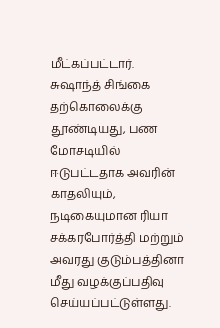மீட்கப்பட்டார். சுஷாந்த் சிங்கை தற்கொலைக்கு தூண்டியது, பண மோசடியில் ஈடுபட்டதாக அவரின் காதலியும், நடிகையுமான ரியா சக்கரபோர்த்தி மற்றும் அவரது குடும்பத்தினா மீது வழக்குப்பதிவு செய்யப்பட்டுள்ளது.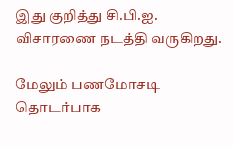இது குறித்து சி.பி.ஐ. விசாரணை நடத்தி வருகிறது.

மேலும் பணமோசடி தொடர்பாக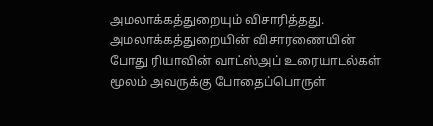அமலாக்கத்துறையும் விசாரித்தது. அமலாக்கத்துறையின் விசாரணையின் போது ரியாவின் வாட்ஸ்அப் உரையாடல்கள் மூலம் அவருக்கு போதைப்பொருள்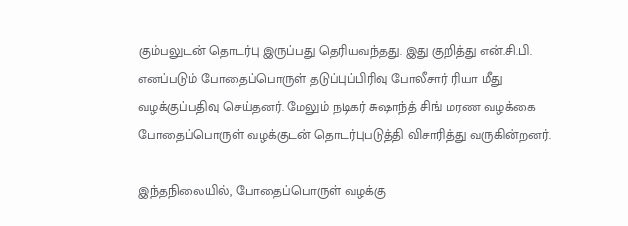கும்பலுடன் தொடர்பு இருப்பது தெரியவந்தது. இது குறித்து என்.சி.பி. எனப்படும் போதைப்பொருள் தடுப்புப்பிரிவு போலீசார் ரியா மீது வழக்குப்பதிவு செய்தனர். மேலும் நடிகர் சுஷாந்த் சிங் மரண வழக்கை போதைப்பொருள் வழக்குடன் தொடர்புபடுத்தி விசாரித்து வருகின்றனர்.

இந்தநிலையில், போதைப்பொருள் வழக்கு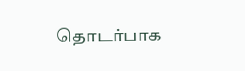தொடர்பாக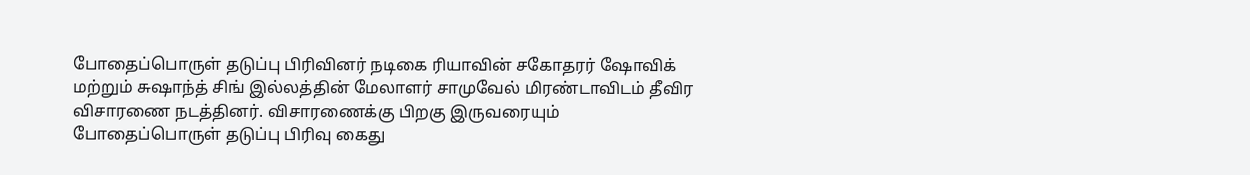போதைப்பொருள் தடுப்பு பிரிவினர் நடிகை ரியாவின் சகோதரர் ஷோவிக் மற்றும் சுஷாந்த் சிங் இல்லத்தின் மேலாளர் சாமுவேல் மிரண்டாவிடம் தீவிர விசாரணை நடத்தினர். விசாரணைக்கு பிறகு இருவரையும் போதைப்பொருள் தடுப்பு பிரிவு கைது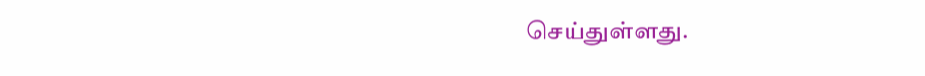செய்துள்ளது.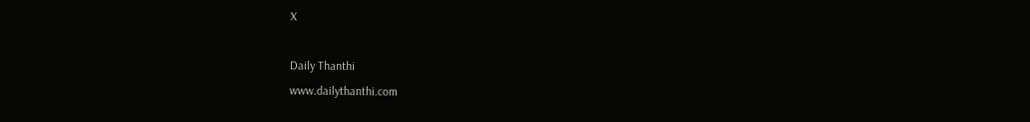X

Daily Thanthi
www.dailythanthi.com